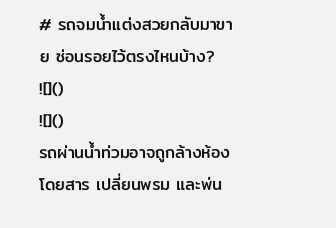# รถจมน้ำแต่งสวยกลับมาขาย ซ่อนรอยไว้ตรงไหนบ้าง? ![]()
![]()
รถผ่านน้ำท่วมอาจถูกล้างห้องโดยสาร เปลี่ยนพรม และพ่น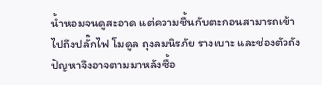น้ำหอมจนดูสะอาด แต่ความชื้นกับตะกอนสามารถเข้าไปถึงปลั๊กไฟ โมดูล ถุงลมนิรภัย รางเบาะ และช่องตัวถัง ปัญหาจึงอาจตามมาหลังซื้อ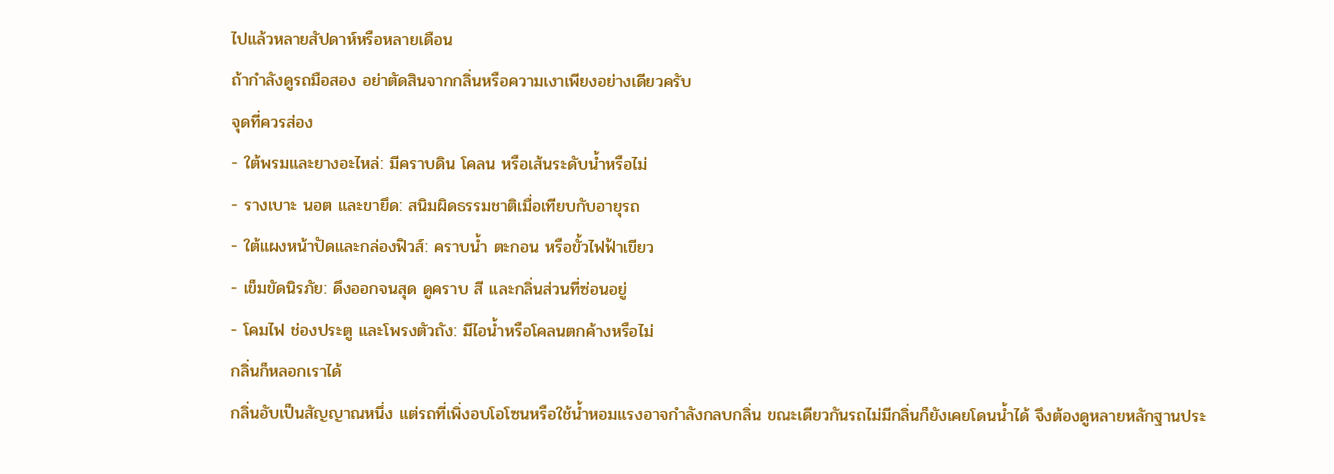ไปแล้วหลายสัปดาห์หรือหลายเดือน
ถ้ากำลังดูรถมือสอง อย่าตัดสินจากกลิ่นหรือความเงาเพียงอย่างเดียวครับ
จุดที่ควรส่อง
- ใต้พรมและยางอะไหล่: มีคราบดิน โคลน หรือเส้นระดับน้ำหรือไม่
- รางเบาะ นอต และขายึด: สนิมผิดธรรมชาติเมื่อเทียบกับอายุรถ
- ใต้แผงหน้าปัดและกล่องฟิวส์: คราบน้ำ ตะกอน หรือขั้วไฟฟ้าเขียว
- เข็มขัดนิรภัย: ดึงออกจนสุด ดูคราบ สี และกลิ่นส่วนที่ซ่อนอยู่
- โคมไฟ ช่องประตู และโพรงตัวถัง: มีไอน้ำหรือโคลนตกค้างหรือไม่
กลิ่นก็หลอกเราได้
กลิ่นอับเป็นสัญญาณหนึ่ง แต่รถที่เพิ่งอบโอโซนหรือใช้น้ำหอมแรงอาจกำลังกลบกลิ่น ขณะเดียวกันรถไม่มีกลิ่นก็ยังเคยโดนน้ำได้ จึงต้องดูหลายหลักฐานประ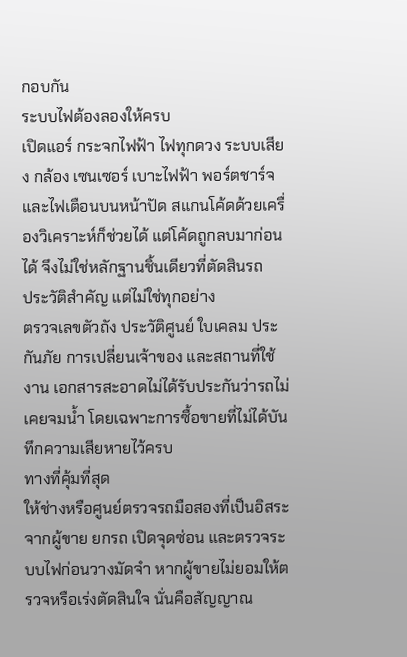กอบกัน
ระบบไฟต้องลองให้ครบ
เปิดแอร์ กระจกไฟฟ้า ไฟทุกดวง ระบบเสียง กล้อง เซนเซอร์ เบาะไฟฟ้า พอร์ตชาร์จ และไฟเตือนบนหน้าปัด สแกนโค้ดด้วยเครื่องวิเคราะห์ก็ช่วยได้ แต่โค้ดถูกลบมาก่อนได้ จึงไม่ใช่หลักฐานชิ้นเดียวที่ตัดสินรถ
ประวัติสำคัญ แต่ไม่ใช่ทุกอย่าง
ตรวจเลขตัวถัง ประวัติศูนย์ ใบเคลม ประกันภัย การเปลี่ยนเจ้าของ และสถานที่ใช้งาน เอกสารสะอาดไม่ได้รับประกันว่ารถไม่เคยจมน้ำ โดยเฉพาะการซื้อขายที่ไม่ได้บันทึกความเสียหายไว้ครบ
ทางที่คุ้มที่สุด
ให้ช่างหรือศูนย์ตรวจรถมือสองที่เป็นอิสระจากผู้ขาย ยกรถ เปิดจุดซ่อน และตรวจระบบไฟก่อนวางมัดจำ หากผู้ขายไม่ยอมให้ตรวจหรือเร่งตัดสินใจ นั่นคือสัญญาณ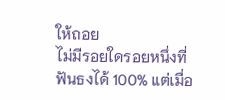ให้ถอย
ไม่มีรอยใดรอยหนึ่งที่ฟันธงได้ 100% แต่เมื่อ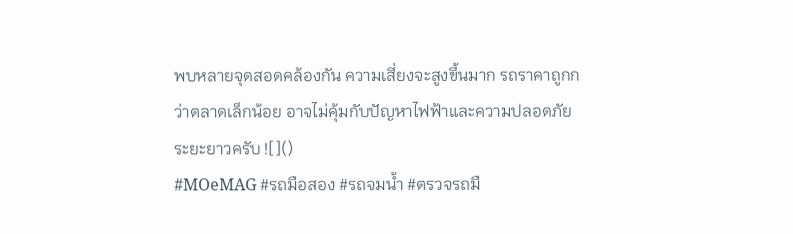พบหลายจุดสอดคล้องกัน ความเสี่ยงจะสูงขึ้นมาก รถราคาถูกกว่าตลาดเล็กน้อย อาจไม่คุ้มกับปัญหาไฟฟ้าและความปลอดภัยระยะยาวครับ ![]()
#MOeMAG #รถมือสอง #รถจมน้ำ #ตรวจรถมื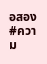อสอง #ความ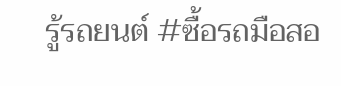รู้รถยนต์ #ซื้อรถมือสอ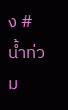ง #น้ำท่วม